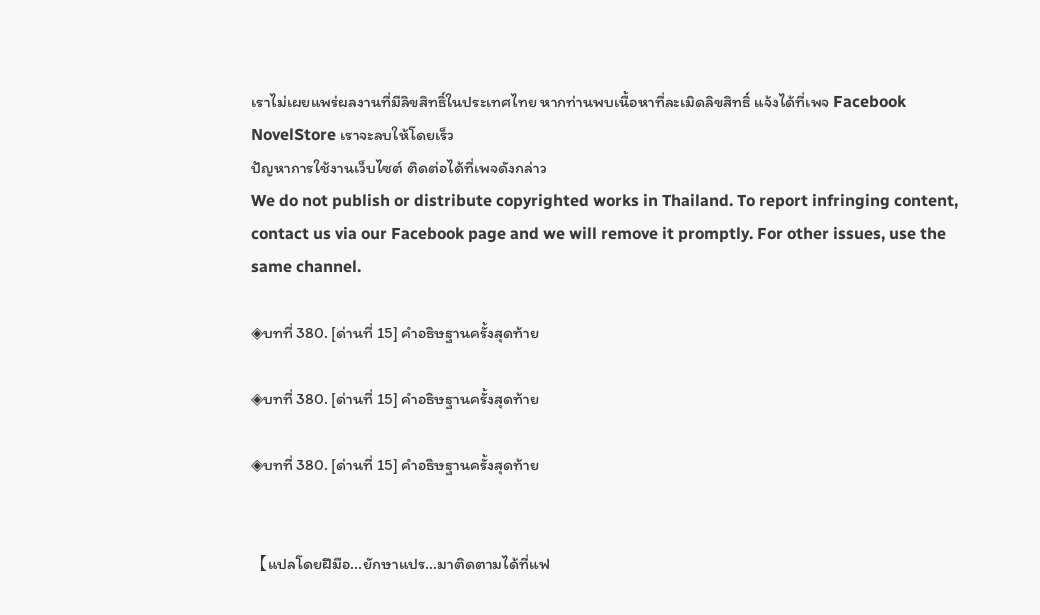เราไม่เผยแพร่ผลงานที่มีลิขสิทธิ์ในประเทศไทย หากท่านพบเนื้อหาที่ละเมิดลิขสิทธิ์ แจ้งได้ที่เพจ Facebook NovelStore เราจะลบให้โดยเร็ว
ปัญหาการใช้งานเว็บไซต์ ติดต่อได้ที่เพจดังกล่าว
We do not publish or distribute copyrighted works in Thailand. To report infringing content, contact us via our Facebook page and we will remove it promptly. For other issues, use the same channel.

◈บทที่ 380. [ด่านที่ 15] คำอธิษฐานครั้งสุดท้าย

◈บทที่ 380. [ด่านที่ 15] คำอธิษฐานครั้งสุดท้าย

◈บทที่ 380. [ด่านที่ 15] คำอธิษฐานครั้งสุดท้าย


【แปลโดยฝีมือ...ยักษาแปร...มาติดตามได้ที่แฟ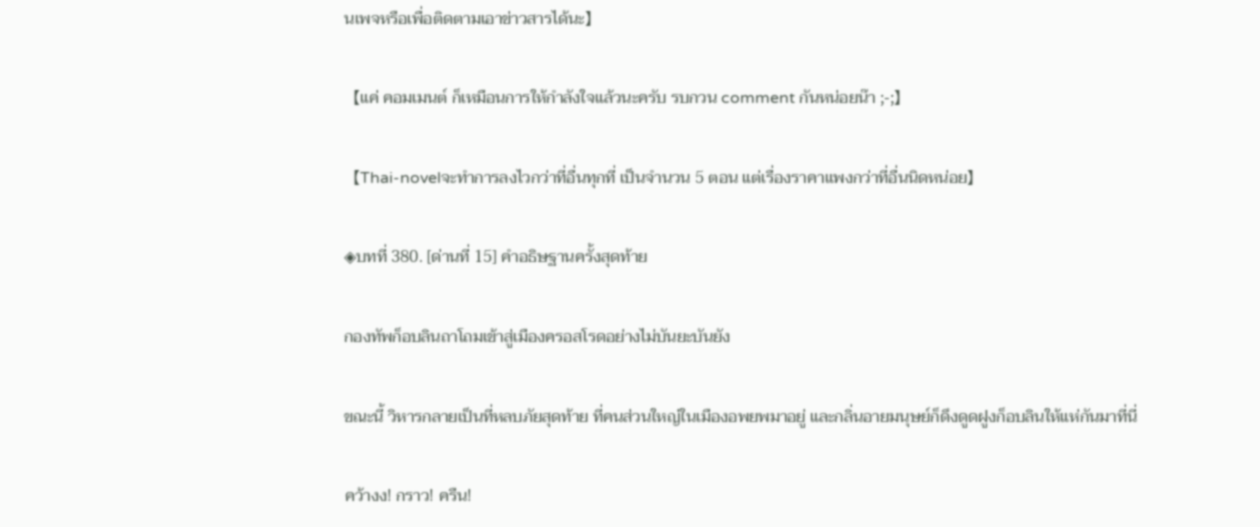นเพจหรือเพื่อติดตามเอาข่าวสารได้นะ】

【แค่ คอมเมนต์ ก็เหมือนการให้กำลังใจแล้วนะครับ รบกวน comment กันหน่อยน๊า ;-;】

【Thai-novelจะทำการลงไวกว่าที่อื่นทุกที่ เป็นจำนวน 5 ตอน แต่เรื่องราคาแพงกว่าที่อื่นนิดหน่อย】

◈บทที่ 380. [ด่านที่ 15] คำอธิษฐานครั้งสุดท้าย

กองทัพก็อบลินถาโถมเข้าสู่เมืองครอสโรดอย่างไม่บันยะบันยัง

ขณะนี้ วิหารกลายเป็นที่หลบภัยสุดท้าย ที่คนส่วนใหญ่ในเมืองอพยพมาอยู่ และกลิ่นอายมนุษย์ก็ดึงดูดฝูงก็อบลินให้แห่กันมาที่นี่

คว้างง! กราว! ครืน!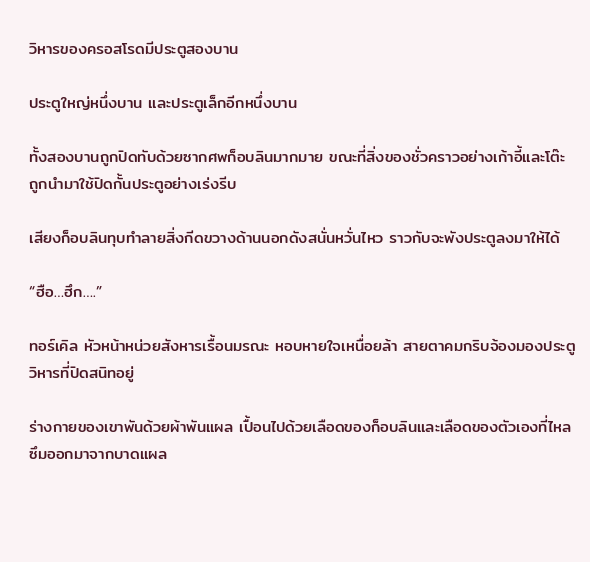วิหารของครอสโรดมีประตูสองบาน

ประตูใหญ่หนึ่งบาน และประตูเล็กอีกหนึ่งบาน

ทั้งสองบานถูกปิดทับด้วยซากศพก็อบลินมากมาย ขณะที่สิ่งของชั่วคราวอย่างเก้าอี้และโต๊ะ ถูกนำมาใช้ปิดกั้นประตูอย่างเร่งรีบ

เสียงก็อบลินทุบทำลายสิ่งกีดขวางด้านนอกดังสนั่นหวั่นไหว ราวกับจะพังประตูลงมาให้ได้

“ฮือ…ฮึก….”

ทอร์เคิล หัวหน้าหน่วยสังหารเรื้อนมรณะ หอบหายใจเหนื่อยล้า สายตาคมกริบจ้องมองประตูวิหารที่ปิดสนิทอยู่

ร่างกายของเขาพันด้วยผ้าพันแผล เปื้อนไปด้วยเลือดของก็อบลินและเลือดของตัวเองที่ไหลซึมออกมาจากบาดแผล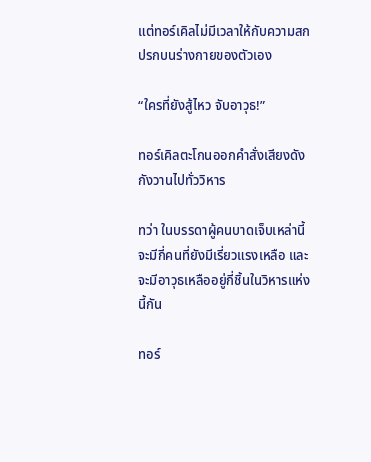แต่ทอร์เคิลไม่มีเวลาให้กับความสกปรกบนร่างกายของตัวเอง

“ใครที่ยังสู้ไหว จับอาวุธ!”

ทอร์เคิลตะโกนออกคำสั่งเสียงดังกังวานไปทั่ววิหาร

ทว่า ในบรรดาผู้คนบาดเจ็บเหล่านี้ จะมีกี่คนที่ยังมีเรี่ยวแรงเหลือ และจะมีอาวุธเหลืออยู่กี่ชิ้นในวิหารแห่งนี้กัน

ทอร์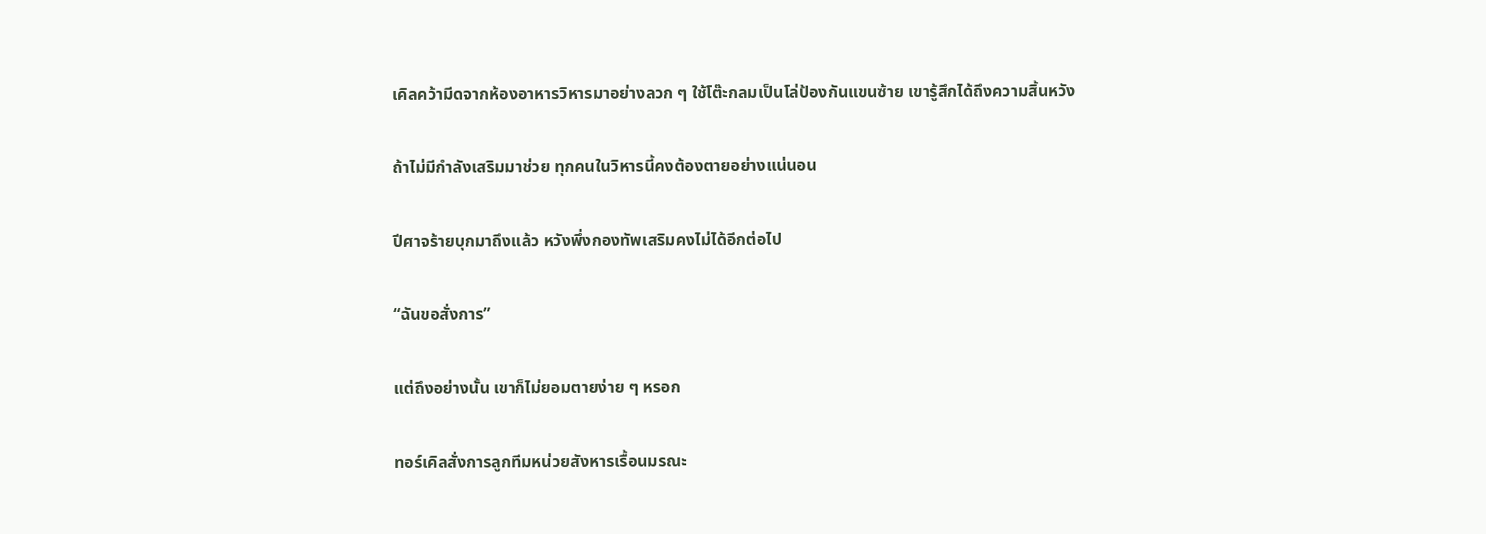เคิลคว้ามีดจากห้องอาหารวิหารมาอย่างลวก ๆ ใช้โต๊ะกลมเป็นโล่ป้องกันแขนซ้าย เขารู้สึกได้ถึงความสิ้นหวัง

ถ้าไม่มีกำลังเสริมมาช่วย ทุกคนในวิหารนี้คงต้องตายอย่างแน่นอน

ปีศาจร้ายบุกมาถึงแล้ว หวังพึ่งกองทัพเสริมคงไม่ได้อีกต่อไป

“ฉันขอสั่งการ”

แต่ถึงอย่างนั้น เขาก็ไม่ยอมตายง่าย ๆ หรอก

ทอร์เคิลสั่งการลูกทีมหน่วยสังหารเรื้อนมรณะ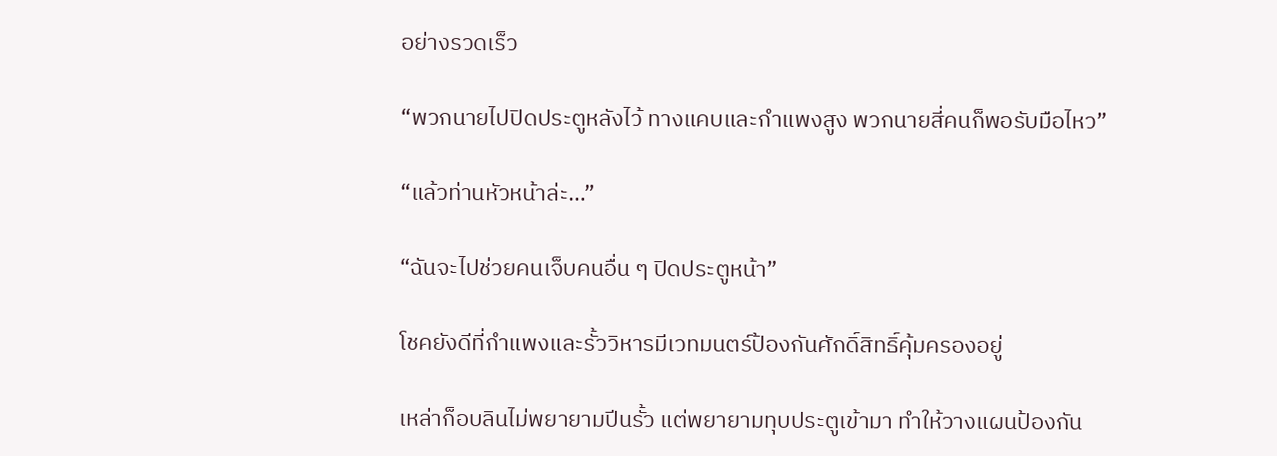อย่างรวดเร็ว

“พวกนายไปปิดประตูหลังไว้ ทางแคบและกำแพงสูง พวกนายสี่คนก็พอรับมือไหว”

“แล้วท่านหัวหน้าล่ะ…”

“ฉันจะไปช่วยคนเจ็บคนอื่น ๆ ปิดประตูหน้า”

โชคยังดีที่กำแพงและรั้ววิหารมีเวทมนตร์ป้องกันศักดิ์สิทธิ์คุ้มครองอยู่

เหล่าก็อบลินไม่พยายามปีนรั้ว แต่พยายามทุบประตูเข้ามา ทำให้วางแผนป้องกัน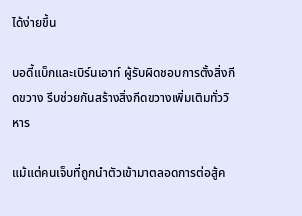ได้ง่ายขึ้น

บอดี้แบ็กและเบิร์นเอาท์ ผู้รับผิดชอบการตั้งสิ่งกีดขวาง รีบช่วยกันสร้างสิ่งกีดขวางเพิ่มเติมทั่ววิหาร

แม้แต่คนเจ็บที่ถูกนำตัวเข้ามาตลอดการต่อสู้ค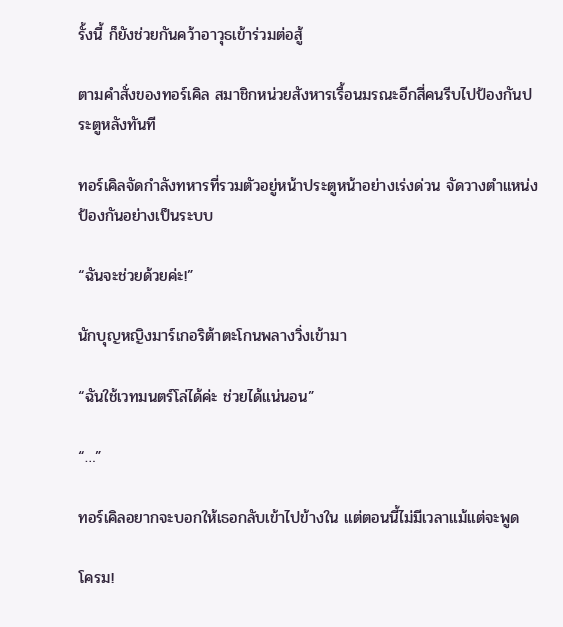รั้งนี้ ก็ยังช่วยกันคว้าอาวุธเข้าร่วมต่อสู้

ตามคำสั่งของทอร์เคิล สมาชิกหน่วยสังหารเรื้อนมรณะอีกสี่คนรีบไปป้องกันประตูหลังทันที

ทอร์เคิลจัดกำลังทหารที่รวมตัวอยู่หน้าประตูหน้าอย่างเร่งด่วน จัดวางตำแหน่งป้องกันอย่างเป็นระบบ

“ฉันจะช่วยด้วยค่ะ!”

นักบุญหญิงมาร์เกอริต้าตะโกนพลางวิ่งเข้ามา

“ฉันใช้เวทมนตร์โล่ได้ค่ะ ช่วยได้แน่นอน”

“…”

ทอร์เคิลอยากจะบอกให้เธอกลับเข้าไปข้างใน แต่ตอนนี้ไม่มีเวลาแม้แต่จะพูด

โครม!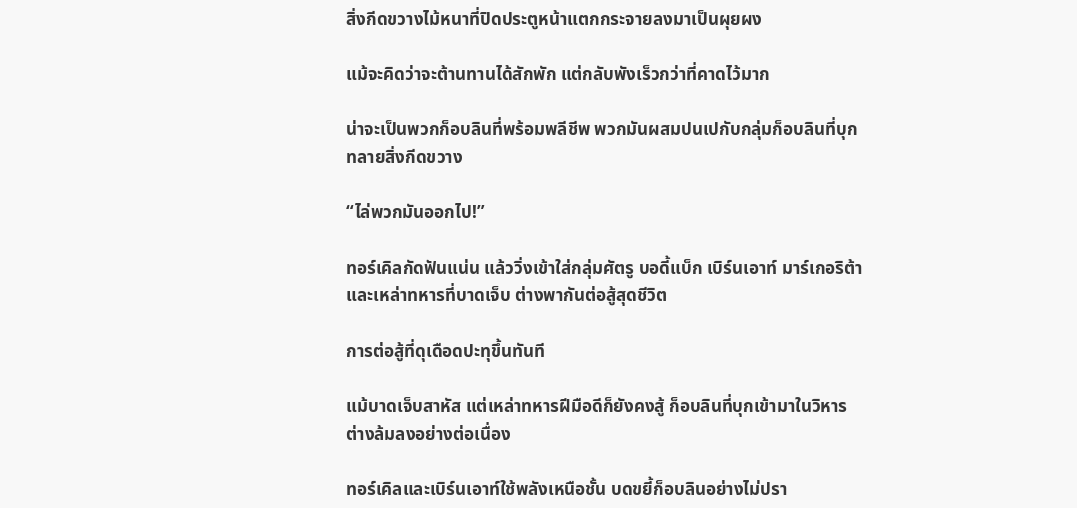สิ่งกีดขวางไม้หนาที่ปิดประตูหน้าแตกกระจายลงมาเป็นผุยผง

แม้จะคิดว่าจะต้านทานได้สักพัก แต่กลับพังเร็วกว่าที่คาดไว้มาก

น่าจะเป็นพวกก็อบลินที่พร้อมพลีชีพ พวกมันผสมปนเปกับกลุ่มก็อบลินที่บุกทลายสิ่งกีดขวาง

“ไล่พวกมันออกไป!”

ทอร์เคิลกัดฟันแน่น แล้ววิ่งเข้าใส่กลุ่มศัตรู บอดี้แบ็ก เบิร์นเอาท์ มาร์เกอริต้า และเหล่าทหารที่บาดเจ็บ ต่างพากันต่อสู้สุดชีวิต

การต่อสู้ที่ดุเดือดปะทุขึ้นทันที

แม้บาดเจ็บสาหัส แต่เหล่าทหารฝีมือดีก็ยังคงสู้ ก็อบลินที่บุกเข้ามาในวิหารต่างล้มลงอย่างต่อเนื่อง

ทอร์เคิลและเบิร์นเอาท์ใช้พลังเหนือชั้น บดขยี้ก็อบลินอย่างไม่ปรา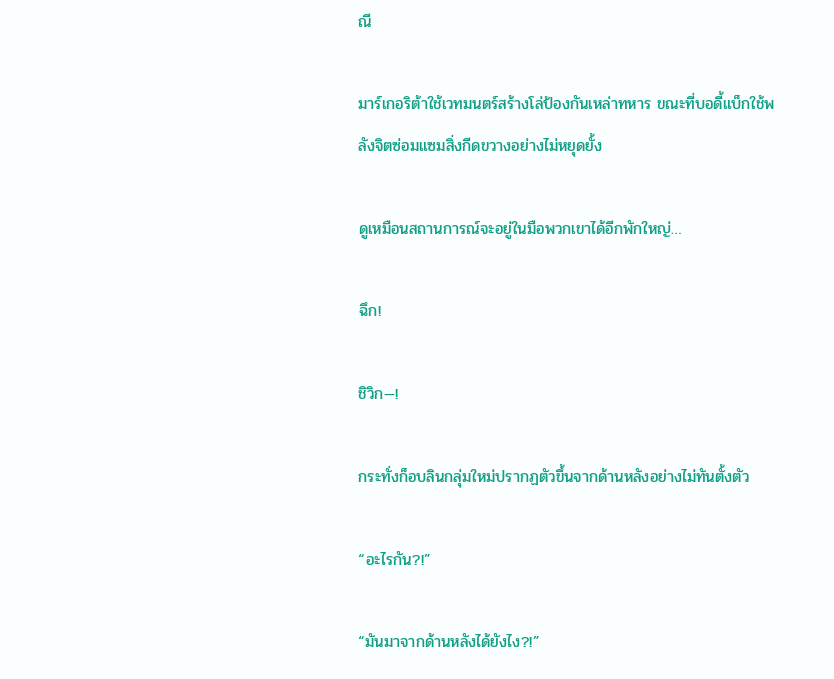ณี

มาร์เกอริต้าใช้เวทมนตร์สร้างโล่ป้องกันเหล่าทหาร ขณะที่บอดี้แบ็กใช้พลังจิตซ่อมแซมสิ่งกีดขวางอย่างไม่หยุดยั้ง

ดูเหมือนสถานการณ์จะอยู่ในมือพวกเขาได้อีกพักใหญ่…

ฉึก!

ชิวิก—!

กระทั่งก็อบลินกลุ่มใหม่ปรากฏตัวขึ้นจากด้านหลังอย่างไม่ทันตั้งตัว

“อะไรกัน?!”

“มันมาจากด้านหลังได้ยังไง?!”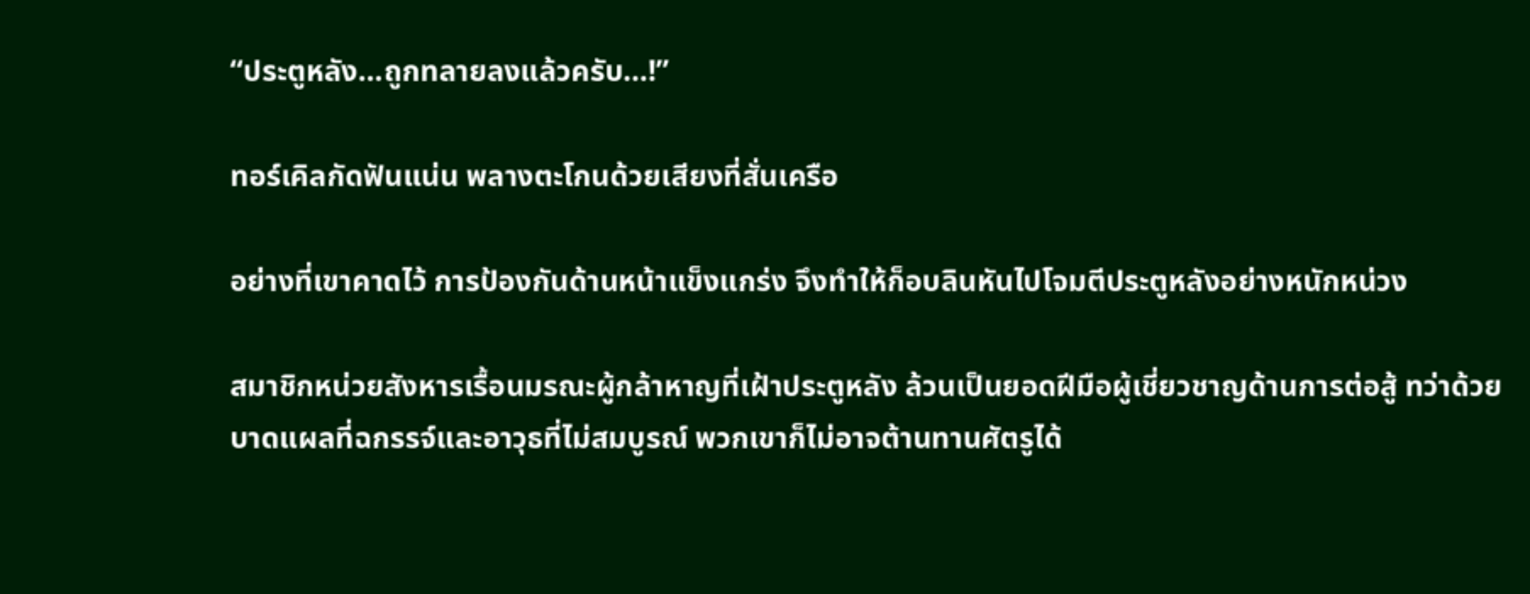“ประตูหลัง…ถูกทลายลงแล้วครับ…!”

ทอร์เคิลกัดฟันแน่น พลางตะโกนด้วยเสียงที่สั่นเครือ

อย่างที่เขาคาดไว้ การป้องกันด้านหน้าแข็งแกร่ง จึงทำให้ก็อบลินหันไปโจมตีประตูหลังอย่างหนักหน่วง

สมาชิกหน่วยสังหารเรื้อนมรณะผู้กล้าหาญที่เฝ้าประตูหลัง ล้วนเป็นยอดฝีมือผู้เชี่ยวชาญด้านการต่อสู้ ทว่าด้วยบาดแผลที่ฉกรรจ์และอาวุธที่ไม่สมบูรณ์ พวกเขาก็ไม่อาจต้านทานศัตรูได้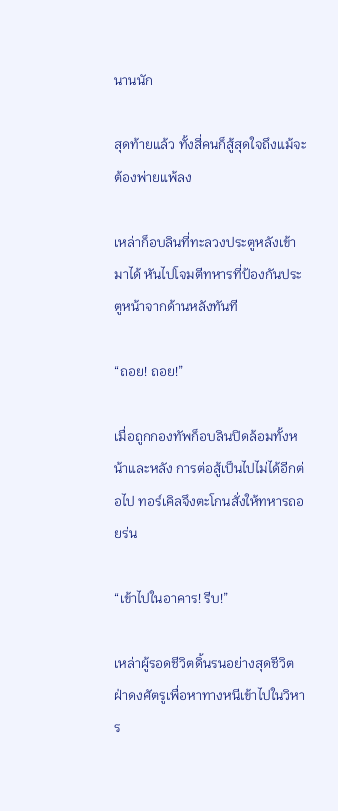นานนัก

สุดท้ายแล้ว ทั้งสี่คนก็สู้สุดใจถึงแม้จะต้องพ่ายแพ้ลง

เหล่าก็อบลินที่ทะลวงประตูหลังเข้ามาได้ หันไปโจมตีทหารที่ป้องกันประตูหน้าจากด้านหลังทันที

“ถอย! ถอย!”

เมื่อถูกกองทัพก็อบลินปิดล้อมทั้งหน้าและหลัง การต่อสู้เป็นไปไม่ได้อีกต่อไป ทอร์เคิลจึงตะโกนสั่งให้ทหารถอยร่น

“เข้าไปในอาคาร! รีบ!”

เหล่าผู้รอดชีวิตดิ้นรนอย่างสุดชีวิต ฝ่าดงศัตรูเพื่อหาทางหนีเข้าไปในวิหาร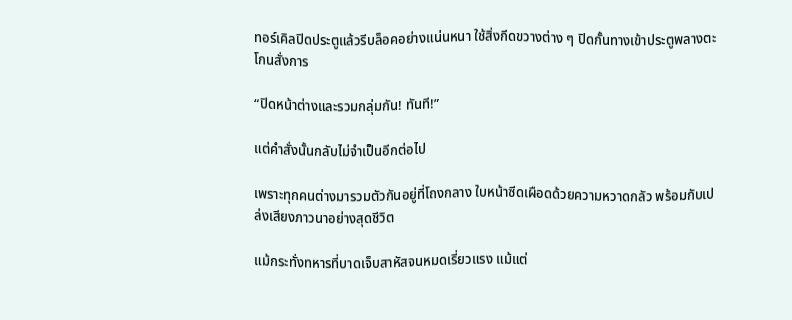ทอร์เคิลปิดประตูแล้วรีบล็อคอย่างแน่นหนา ใช้สิ่งกีดขวางต่าง ๆ ปิดกั้นทางเข้าประตูพลางตะโกนสั่งการ

“ปิดหน้าต่างและรวมกลุ่มกัน! ทันที!”

แต่คำสั่งนั้นกลับไม่จำเป็นอีกต่อไป

เพราะทุกคนต่างมารวมตัวกันอยู่ที่โถงกลาง ใบหน้าซีดเผือดด้วยความหวาดกลัว พร้อมกับเปล่งเสียงภาวนาอย่างสุดชีวิต

แม้กระทั่งทหารที่บาดเจ็บสาหัสจนหมดเรี่ยวแรง แม้แต่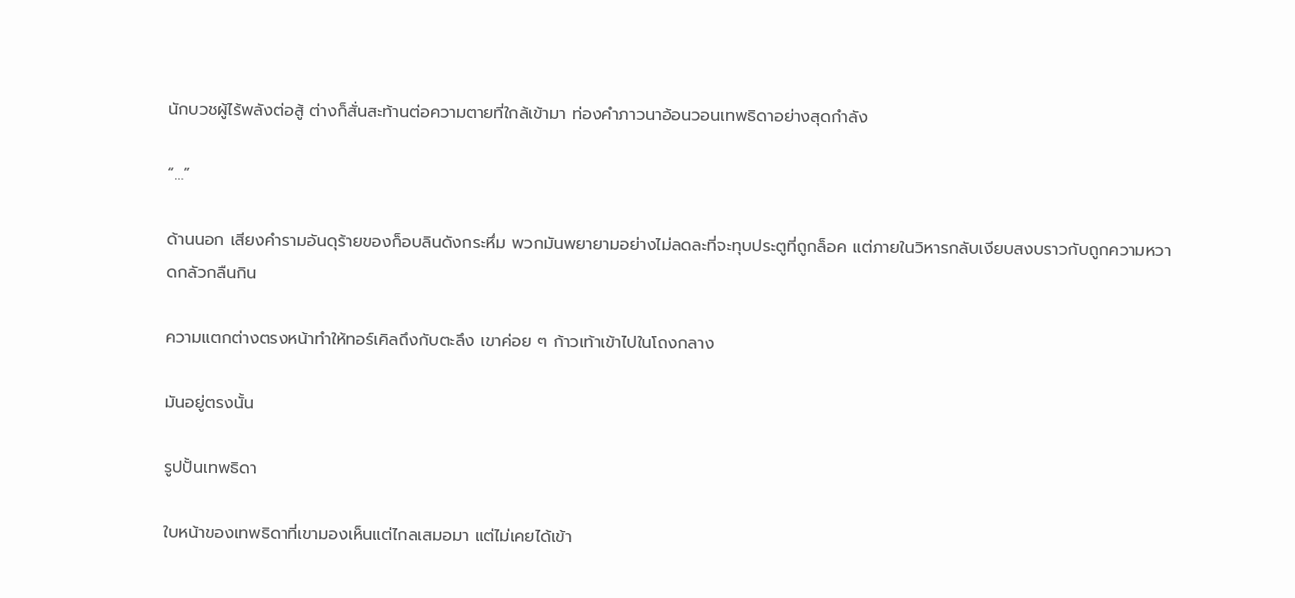นักบวชผู้ไร้พลังต่อสู้ ต่างก็สั่นสะท้านต่อความตายที่ใกล้เข้ามา ท่องคำภาวนาอ้อนวอนเทพธิดาอย่างสุดกำลัง

“…”

ด้านนอก เสียงคำรามอันดุร้ายของก็อบลินดังกระหึ่ม พวกมันพยายามอย่างไม่ลดละที่จะทุบประตูที่ถูกล็อค แต่ภายในวิหารกลับเงียบสงบราวกับถูกความหวาดกลัวกลืนกิน

ความแตกต่างตรงหน้าทำให้ทอร์เคิลถึงกับตะลึง เขาค่อย ๆ ก้าวเท้าเข้าไปในโถงกลาง

มันอยู่ตรงนั้น

รูปปั้นเทพธิดา

ใบหน้าของเทพธิดาที่เขามองเห็นแต่ไกลเสมอมา แต่ไม่เคยได้เข้า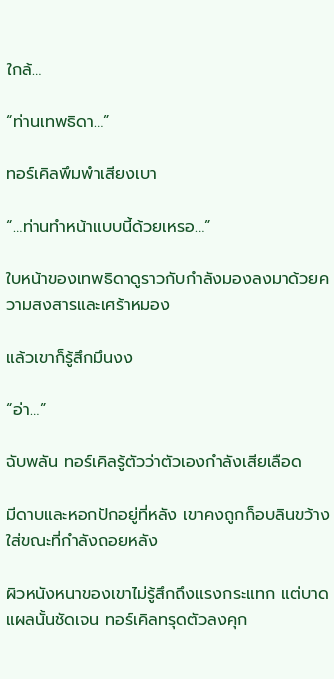ใกล้…

“ท่านเทพธิดา…”

ทอร์เคิลพึมพำเสียงเบา

“…ท่านทำหน้าแบบนี้ด้วยเหรอ…”

ใบหน้าของเทพธิดาดูราวกับกำลังมองลงมาด้วยความสงสารและเศร้าหมอง

แล้วเขาก็รู้สึกมึนงง

“อ่า…”

ฉับพลัน ทอร์เคิลรู้ตัวว่าตัวเองกำลังเสียเลือด

มีดาบและหอกปักอยู่ที่หลัง เขาคงถูกก็อบลินขว้างใส่ขณะที่กำลังถอยหลัง

ผิวหนังหนาของเขาไม่รู้สึกถึงแรงกระแทก แต่บาดแผลนั้นชัดเจน ทอร์เคิลทรุดตัวลงคุก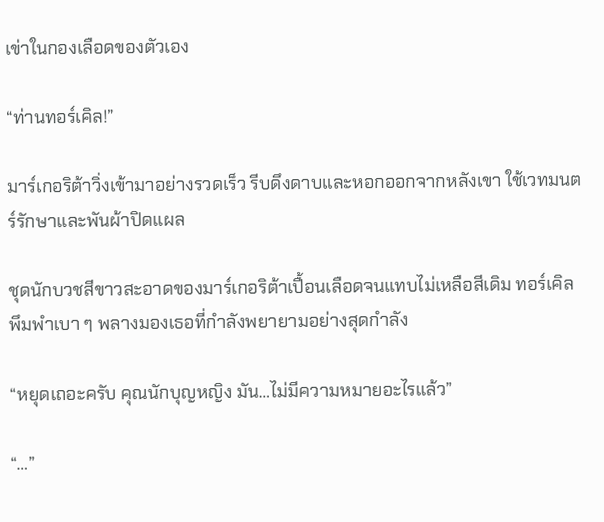เข่าในกองเลือดของตัวเอง

“ท่านทอร์เคิล!”

มาร์เกอริต้าวิ่งเข้ามาอย่างรวดเร็ว รีบดึงดาบและหอกออกจากหลังเขา ใช้เวทมนตร์รักษาและพันผ้าปิดแผล

ชุดนักบวชสีขาวสะอาดของมาร์เกอริต้าเปื้อนเลือดจนแทบไม่เหลือสีเดิม ทอร์เคิลพึมพำเบา ๆ พลางมองเธอที่กำลังพยายามอย่างสุดกำลัง

“หยุดเถอะครับ คุณนักบุญหญิง มัน…ไม่มีความหมายอะไรแล้ว”

“…”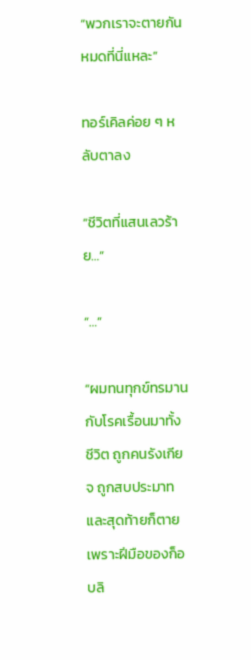“พวกเราจะตายกันหมดที่นี่แหละ”

ทอร์เคิลค่อย ๆ หลับตาลง

“ชีวิตที่แสนเลวร้าย…”

“…”

“ผมทนทุกข์ทรมานกับโรคเรื้อนมาทั้งชีวิต ถูกคนรังเกียจ ถูกสบประมาท และสุดท้ายก็ตายเพราะฝีมือของก็อบลิ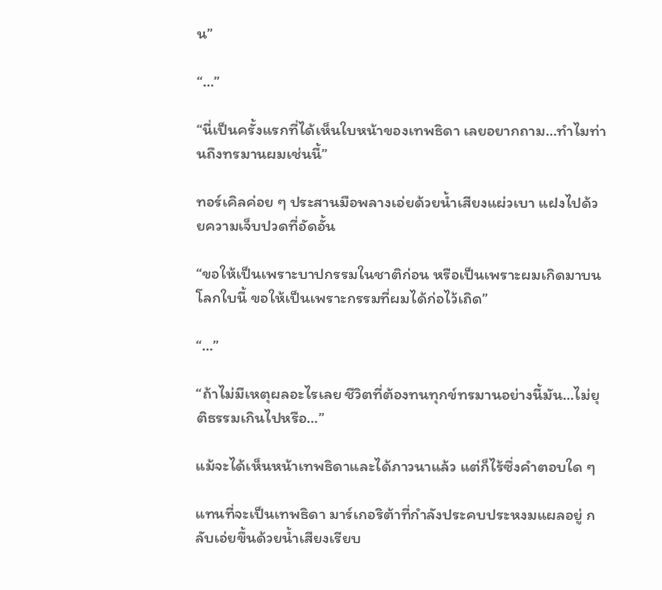น”

“…”

“นี่เป็นครั้งแรกที่ได้เห็นใบหน้าของเทพธิดา เลยอยากถาม…ทำไมท่านถึงทรมานผมเช่นนี้”

ทอร์เคิลค่อย ๆ ประสานมือพลางเอ่ยด้วยน้ำเสียงแผ่วเบา แฝงไปด้วยความเจ็บปวดที่อัดอั้น

“ขอให้เป็นเพราะบาปกรรมในชาติก่อน หรือเป็นเพราะผมเกิดมาบนโลกใบนี้ ขอให้เป็นเพราะกรรมที่ผมได้ก่อไว้เถิด”

“…”

“ถ้าไม่มีเหตุผลอะไรเลย ชีวิตที่ต้องทนทุกข์ทรมานอย่างนี้มัน…ไม่ยุติธรรมเกินไปหรือ…”

แม้จะได้เห็นหน้าเทพธิดาและได้ภาวนาแล้ว แต่ก็ไร้ซึ่งคำตอบใด ๆ

แทนที่จะเป็นเทพธิดา มาร์เกอริต้าที่กำลังประคบประหงมแผลอยู่ กลับเอ่ยขึ้นด้วยน้ำเสียงเรียบ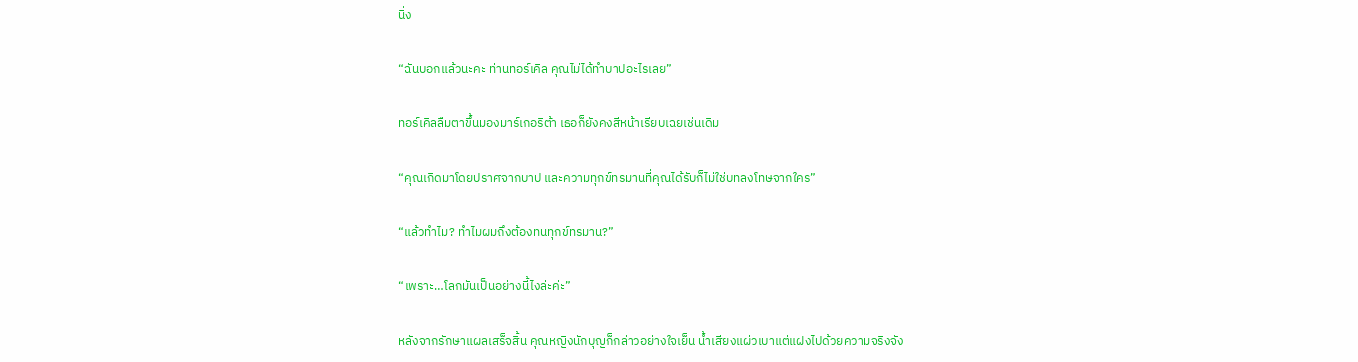นิ่ง

“ฉันบอกแล้วนะคะ ท่านทอร์เคิล คุณไม่ได้ทำบาปอะไรเลย”

ทอร์เคิลลืมตาขึ้นมองมาร์เกอริต้า เธอก็ยังคงสีหน้าเรียบเฉยเช่นเดิม

“คุณเกิดมาโดยปราศจากบาป และความทุกข์ทรมานที่คุณได้รับก็ไม่ใช่บทลงโทษจากใคร”

“แล้วทำไม? ทำไมผมถึงต้องทนทุกข์ทรมาน?”

“เพราะ…โลกมันเป็นอย่างนี้ไงล่ะค่ะ”

หลังจากรักษาแผลเสร็จสิ้น คุณหญิงนักบุญก็กล่าวอย่างใจเย็น น้ำเสียงแผ่วเบาแต่แฝงไปด้วยความจริงจัง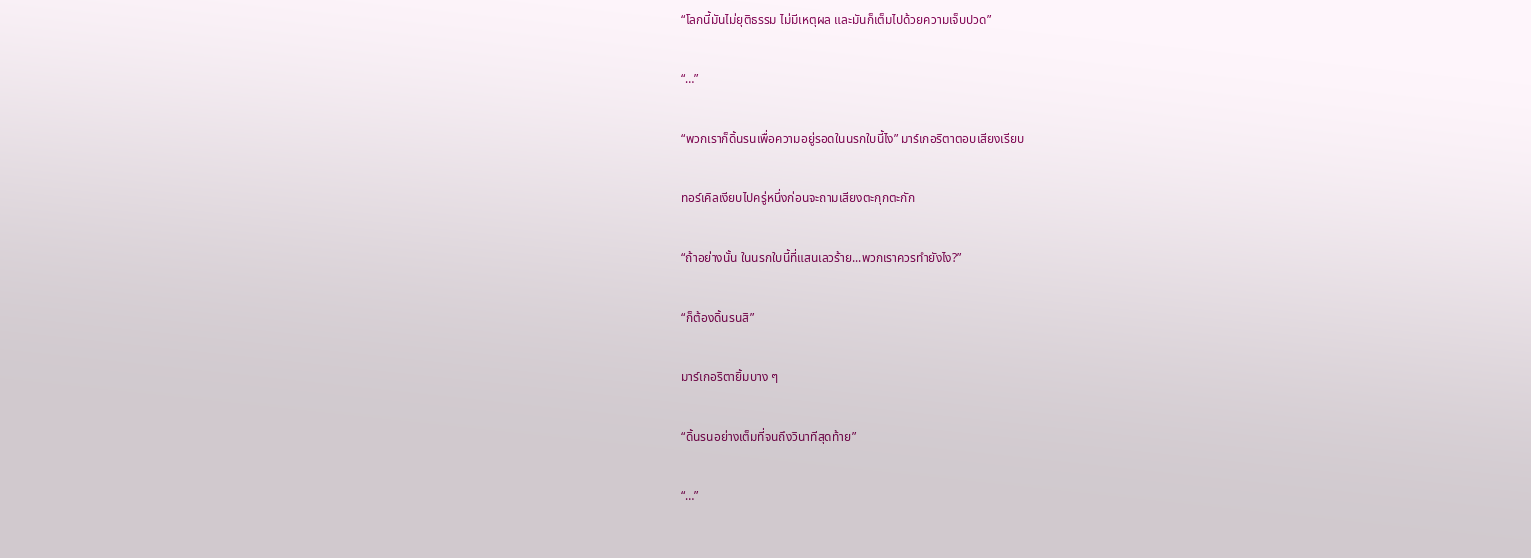“โลกนี้มันไม่ยุติธรรม ไม่มีเหตุผล และมันก็เต็มไปด้วยความเจ็บปวด”

“…”

“พวกเราก็ดิ้นรนเพื่อความอยู่รอดในนรกใบนี้ไง” มาร์เกอริตาตอบเสียงเรียบ

ทอร์เคิลเงียบไปครู่หนึ่งก่อนจะถามเสียงตะกุกตะกัก

“ถ้าอย่างนั้น ในนรกใบนี้ที่แสนเลวร้าย...พวกเราควรทำยังไง?”

“ก็ต้องดิ้นรนสิ”

มาร์เกอริตายิ้มบาง ๆ

“ดิ้นรนอย่างเต็มที่จนถึงวินาทีสุดท้าย”

“…”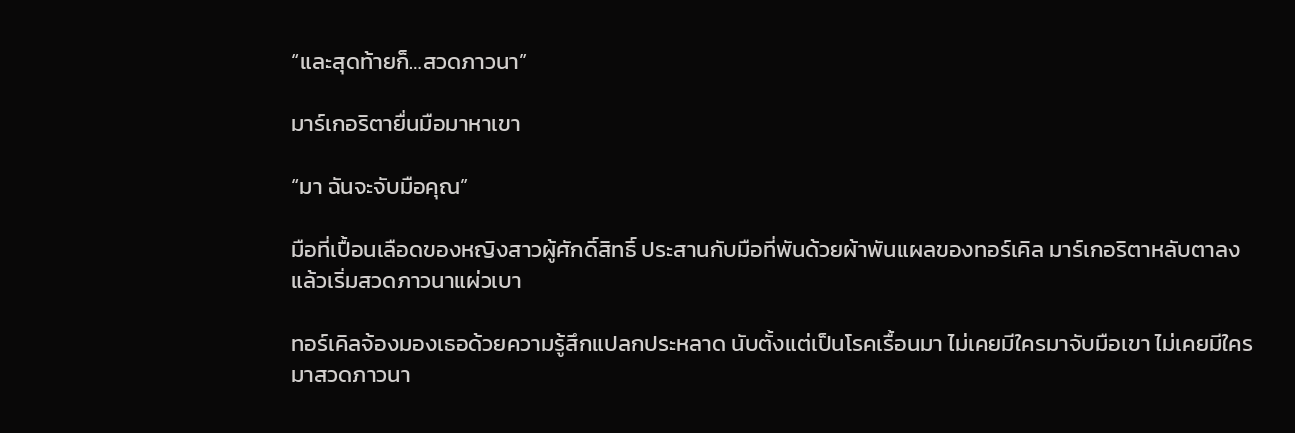“และสุดท้ายก็…สวดภาวนา”

มาร์เกอริตายื่นมือมาหาเขา

“มา ฉันจะจับมือคุณ”

มือที่เปื้อนเลือดของหญิงสาวผู้ศักดิ์สิทธิ์ ประสานกับมือที่พันด้วยผ้าพันแผลของทอร์เคิล มาร์เกอริตาหลับตาลง แล้วเริ่มสวดภาวนาแผ่วเบา

ทอร์เคิลจ้องมองเธอด้วยความรู้สึกแปลกประหลาด นับตั้งแต่เป็นโรคเรื้อนมา ไม่เคยมีใครมาจับมือเขา ไม่เคยมีใครมาสวดภาวนา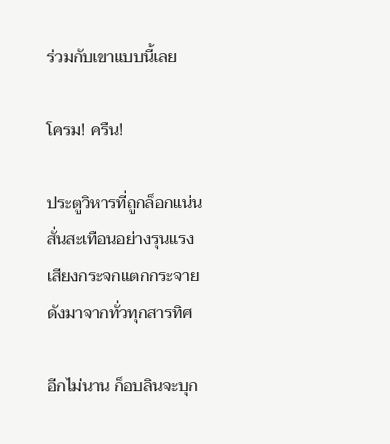ร่วมกับเขาแบบนี้เลย

โครม! ครืน!

ประตูวิหารที่ถูกล็อกแน่น สั่นสะเทือนอย่างรุนแรง เสียงกระจกแตกกระจายดังมาจากทั่วทุกสารทิศ

อีกไม่นาน ก็อบลินจะบุก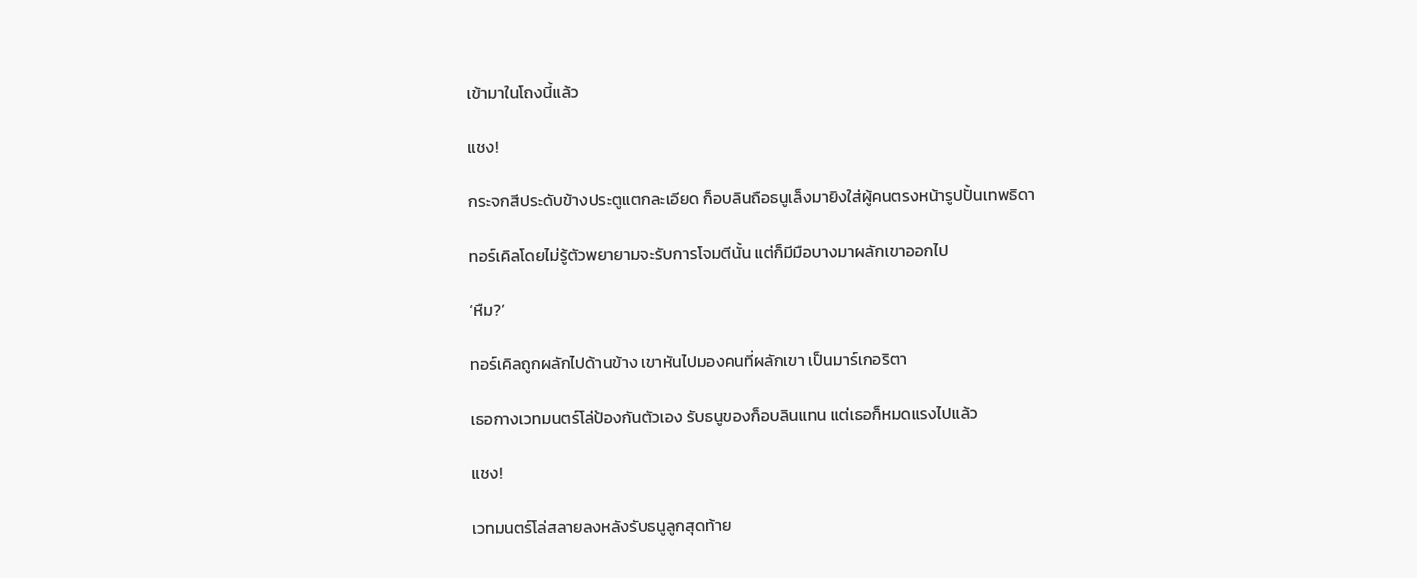เข้ามาในโถงนี้แล้ว

แชง!

กระจกสีประดับข้างประตูแตกละเอียด ก็อบลินถือธนูเล็งมายิงใส่ผู้คนตรงหน้ารูปปั้นเทพธิดา

ทอร์เคิลโดยไม่รู้ตัวพยายามจะรับการโจมตีนั้น แต่ก็มีมือบางมาผลักเขาออกไป

‘หืม?’

ทอร์เคิลถูกผลักไปด้านข้าง เขาหันไปมองคนที่ผลักเขา เป็นมาร์เกอริตา

เธอกางเวทมนตร์โล่ป้องกันตัวเอง รับธนูของก็อบลินแทน แต่เธอก็หมดแรงไปแล้ว

แชง!

เวทมนตร์โล่สลายลงหลังรับธนูลูกสุดท้าย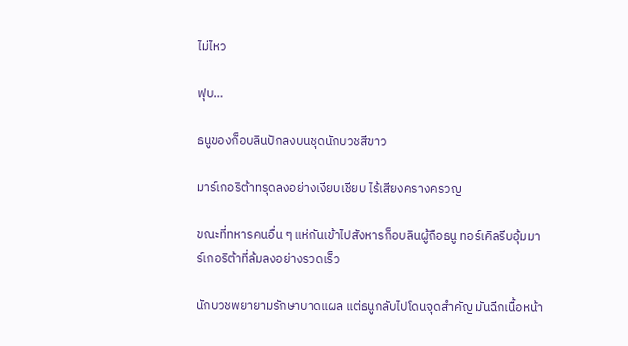ไม่ไหว

ฟุบ…

ธนูของก็อบลินปักลงบนชุดนักบวชสีขาว

มาร์เกอริต้าทรุดลงอย่างเงียบเชียบ ไร้เสียงครางครวญ

ขณะที่ทหารคนอื่น ๆ แห่กันเข้าไปสังหารก็อบลินผู้ถือธนู ทอร์เคิลรีบอุ้มมาร์เกอริต้าที่ล้มลงอย่างรวดเร็ว

นักบวชพยายามรักษาบาดแผล แต่ธนูกลับไปโดนจุดสำคัญ มันฉีกเนื้อหน้า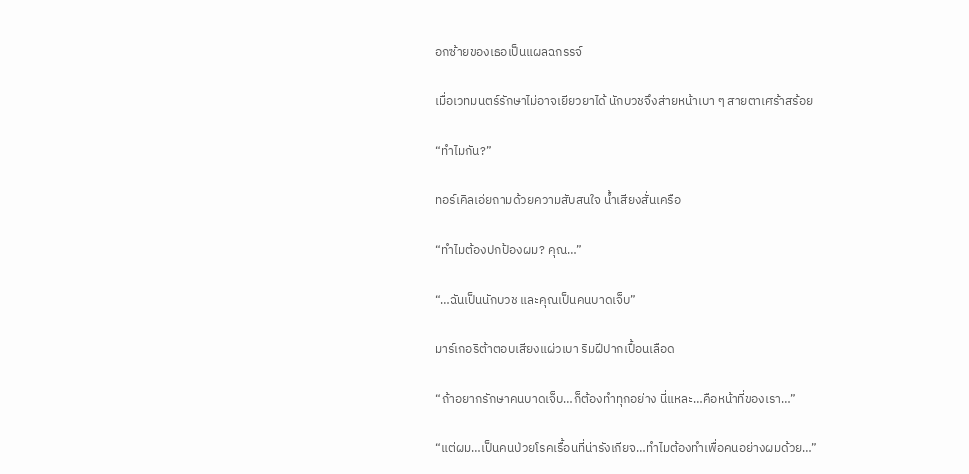อกซ้ายของเธอเป็นแผลฉกรรจ์

เมื่อเวทมนตร์รักษาไม่อาจเยียวยาได้ นักบวชจึงส่ายหน้าเบา ๆ สายตาเศร้าสร้อย

“ทำไมกัน?”

ทอร์เคิลเอ่ยถามด้วยความสับสนใจ น้ำเสียงสั่นเครือ

“ทำไมต้องปกป้องผม? คุณ…”

“…ฉันเป็นนักบวช และคุณเป็นคนบาดเจ็บ”

มาร์เกอริต้าตอบเสียงแผ่วเบา ริมฝีปากเปื้อนเลือด

“ถ้าอยากรักษาคนบาดเจ็บ…ก็ต้องทำทุกอย่าง นี่แหละ…คือหน้าที่ของเรา…”

“แต่ผม…เป็นคนป่วยโรคเรื้อนที่น่ารังเกียจ…ทำไมต้องทำเพื่อคนอย่างผมด้วย…”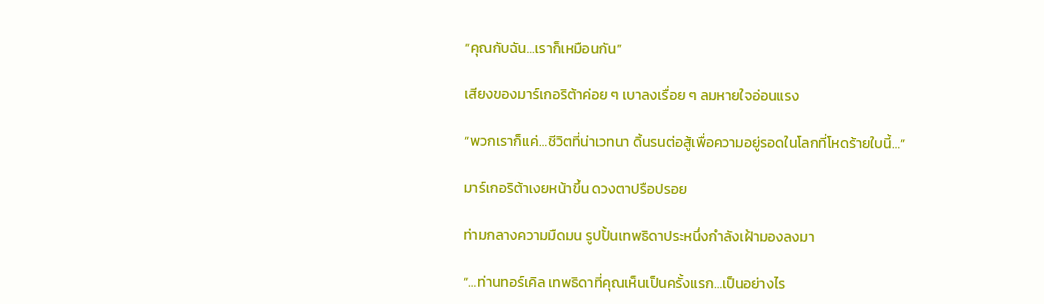“คุณกับฉัน…เราก็เหมือนกัน”

เสียงของมาร์เกอริต้าค่อย ๆ เบาลงเรื่อย ๆ ลมหายใจอ่อนแรง

“พวกเราก็แค่…ชีวิตที่น่าเวทนา ดิ้นรนต่อสู้เพื่อความอยู่รอดในโลกที่โหดร้ายใบนี้…”

มาร์เกอริต้าเงยหน้าขึ้น ดวงตาปรือปรอย

ท่ามกลางความมืดมน รูปปั้นเทพธิดาประหนึ่งกำลังเฝ้ามองลงมา

“…ท่านทอร์เคิล เทพธิดาที่คุณเห็นเป็นครั้งแรก…เป็นอย่างไร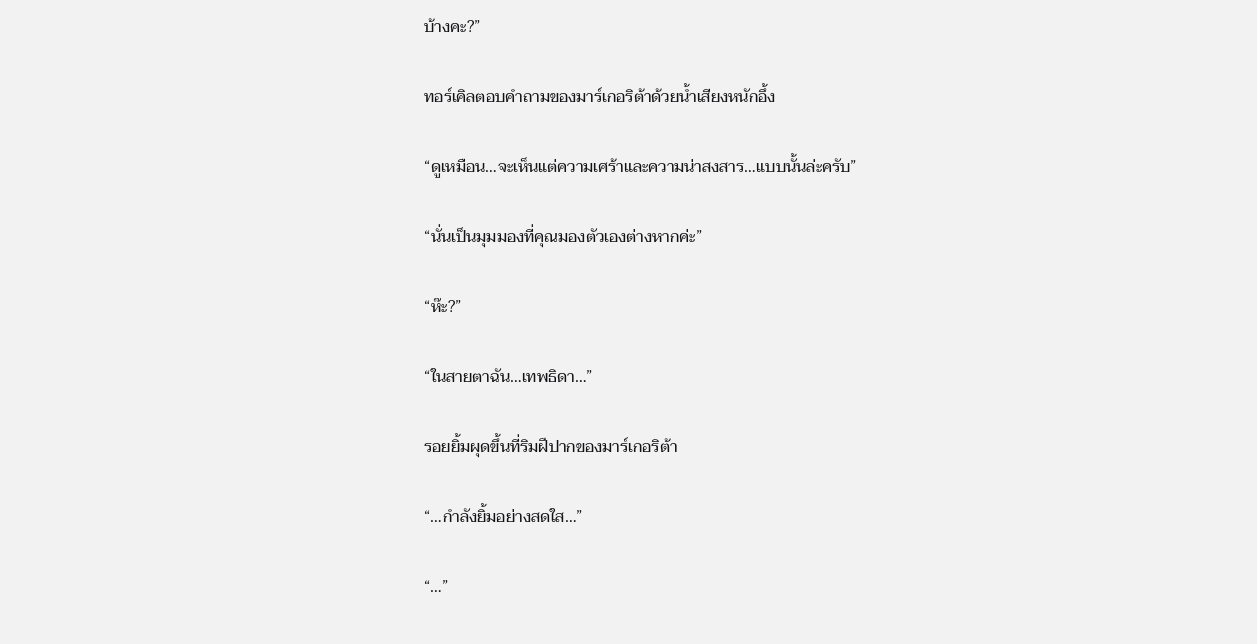บ้างคะ?”

ทอร์เคิลตอบคำถามของมาร์เกอริต้าด้วยน้ำเสียงหนักอึ้ง

“ดูเหมือน…จะเห็นแต่ความเศร้าและความน่าสงสาร…แบบนั้นล่ะครับ”

“นั่นเป็นมุมมองที่คุณมองตัวเองต่างหากค่ะ”

“ห๊ะ?”

“ในสายตาฉัน…เทพธิดา…”

รอยยิ้มผุดขึ้นที่ริมฝีปากของมาร์เกอริต้า

“…กำลังยิ้มอย่างสดใส…”

“…”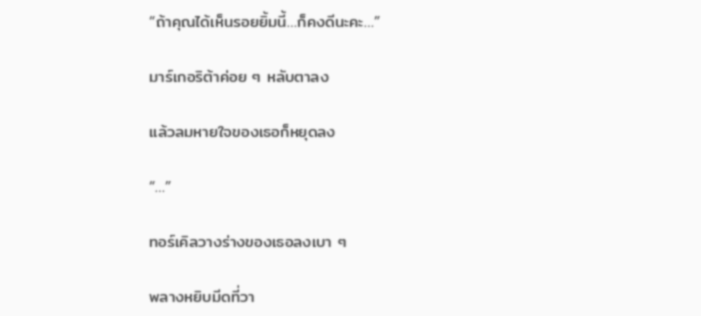“ถ้าคุณได้เห็นรอยยิ้มนี้…ก็คงดีนะคะ…”

มาร์เกอริต้าค่อย ๆ หลับตาลง

แล้วลมหายใจของเธอก็หยุดลง

“…”

ทอร์เคิลวางร่างของเธอลงเบา ๆ

พลางหยิบมีดที่วา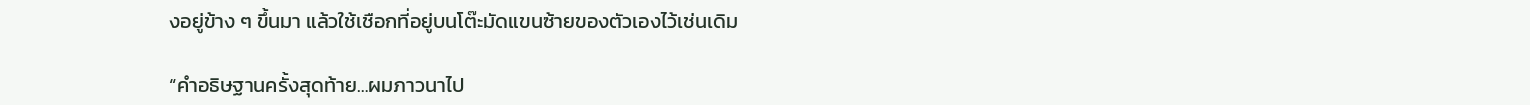งอยู่ข้าง ๆ ขึ้นมา แล้วใช้เชือกที่อยู่บนโต๊ะมัดแขนซ้ายของตัวเองไว้เช่นเดิม

“คำอธิษฐานครั้งสุดท้าย…ผมภาวนาไป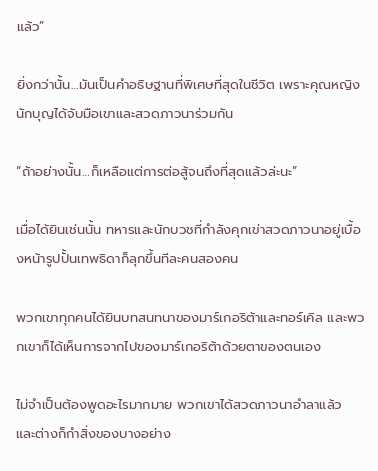แล้ว”

ยิ่งกว่านั้น…มันเป็นคำอธิษฐานที่พิเศษที่สุดในชีวิต เพราะคุณหญิงนักบุญได้จับมือเขาและสวดภาวนาร่วมกัน

“ถ้าอย่างนั้น…ก็เหลือแต่การต่อสู้จนถึงที่สุดแล้วล่ะนะ”

เมื่อได้ยินเช่นนั้น ทหารและนักบวชที่กำลังคุกเข่าสวดภาวนาอยู่เบื้องหน้ารูปปั้นเทพธิดาก็ลุกขึ้นทีละคนสองคน

พวกเขาทุกคนได้ยินบทสนทนาของมาร์เกอริต้าและทอร์เคิล และพวกเขาก็ได้เห็นการจากไปของมาร์เกอริต้าด้วยตาของตนเอง

ไม่จำเป็นต้องพูดอะไรมากมาย พวกเขาได้สวดภาวนาอำลาแล้ว และต่างก็กำสิ่งของบางอย่าง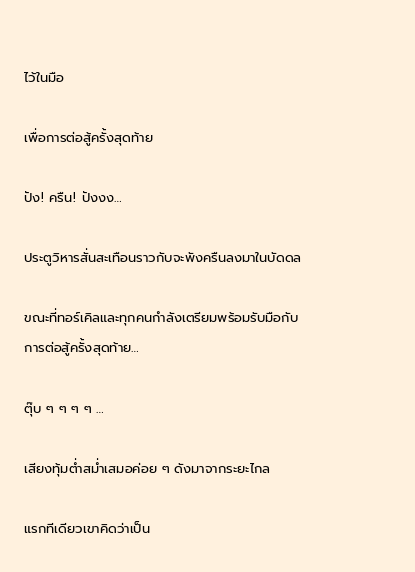ไว้ในมือ

เพื่อการต่อสู้ครั้งสุดท้าย

ปัง! ครืน! ปังงง…

ประตูวิหารสั่นสะเทือนราวกับจะพังครืนลงมาในบัดดล

ขณะที่ทอร์เคิลและทุกคนกำลังเตรียมพร้อมรับมือกับการต่อสู้ครั้งสุดท้าย…

ตุ๊บ ๆ ๆ ๆ ๆ …

เสียงทุ้มต่ำสม่ำเสมอค่อย ๆ ดังมาจากระยะไกล

แรกทีเดียวเขาคิดว่าเป็น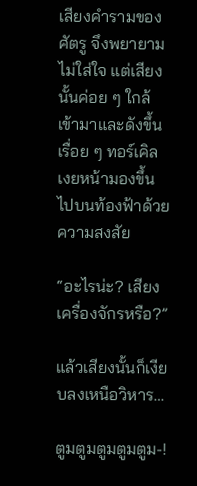เสียงคำรามของศัตรู จึงพยายามไม่ใส่ใจ แต่เสียงนั้นค่อย ๆ ใกล้เข้ามาและดังขึ้นเรื่อย ๆ ทอร์เคิลเงยหน้ามองขึ้นไปบนท้องฟ้าด้วยความสงสัย

“อะไรน่ะ? เสียงเครื่องจักรหรือ?”

แล้วเสียงนั้นก็เงียบลงเหนือวิหาร…

ตูมตูมตูมตูมตูม-!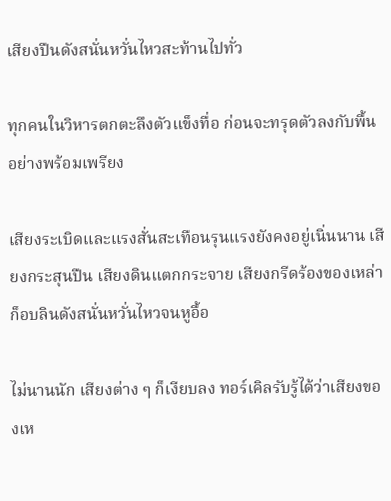เสียงปืนดังสนั่นหวั่นไหวสะท้านไปทั่ว

ทุกคนในวิหารตกตะลึงตัวแข็งทื่อ ก่อนจะทรุดตัวลงกับพื้นอย่างพร้อมเพรียง

เสียงระเบิดและแรงสั่นสะเทือนรุนแรงยังคงอยู่เนิ่นนาน เสียงกระสุนปืน เสียงดินแตกกระจาย เสียงกรีดร้องของเหล่าก็อบลินดังสนั่นหวั่นไหวจนหูอื้อ

ไม่นานนัก เสียงต่าง ๆ ก็เงียบลง ทอร์เคิลรับรู้ได้ว่าเสียงของเห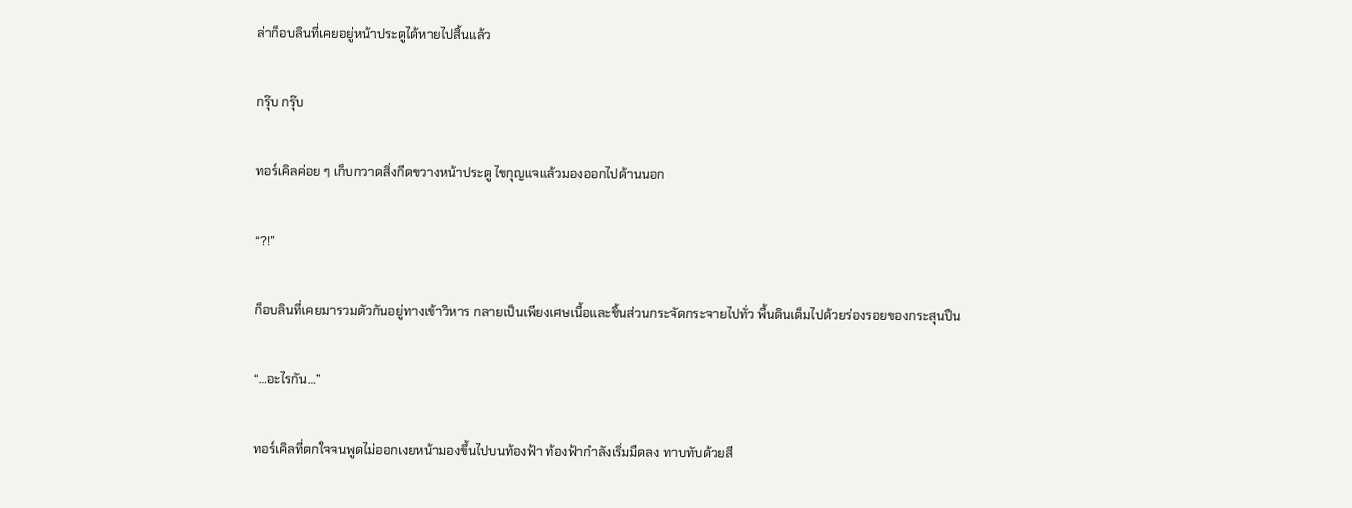ล่าก็อบลินที่เคยอยู่หน้าประตูได้หายไปสิ้นแล้ว

กรุ๊บ กรุ๊บ

ทอร์เคิลค่อย ๆ เก็บกวาดสิ่งกีดขวางหน้าประตู ไขกุญแจแล้วมองออกไปด้านนอก

“?!”

ก็อบลินที่เคยมารวมตัวกันอยู่ทางเข้าวิหาร กลายเป็นเพียงเศษเนื้อและชิ้นส่วนกระจัดกระจายไปทั่ว พื้นดินเต็มไปด้วยร่องรอยของกระสุนปืน

“…อะไรกัน…”

ทอร์เคิลที่ตกใจจนพูดไม่ออกเงยหน้ามองขึ้นไปบนท้องฟ้า ท้องฟ้ากำลังเริ่มมืดลง ทาบทับด้วยสี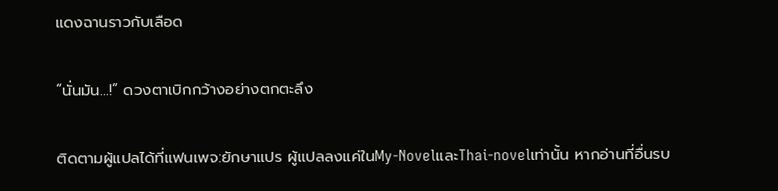แดงฉานราวกับเลือด

“นั่นมัน…!” ดวงตาเบิกกว้างอย่างตกตะลึง

ติดตามผู้แปลได้ที่แฟนเพจ:ยักษาแปร ผู้แปลลงแค่ในMy-NovelและThai-novelเท่านั้น หากอ่านที่อื่นรบ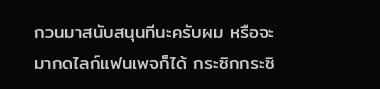กวนมาสนับสนุนทีนะครับผม หรือจะมากดไลก์แฟนเพจก็ได้ กระซิกกระซิ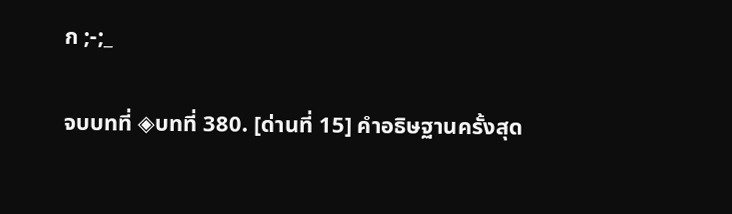ก ;-;_

จบบทที่ ◈บทที่ 380. [ด่านที่ 15] คำอธิษฐานครั้งสุด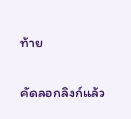ท้าย

คัดลอกลิงก์แล้ว